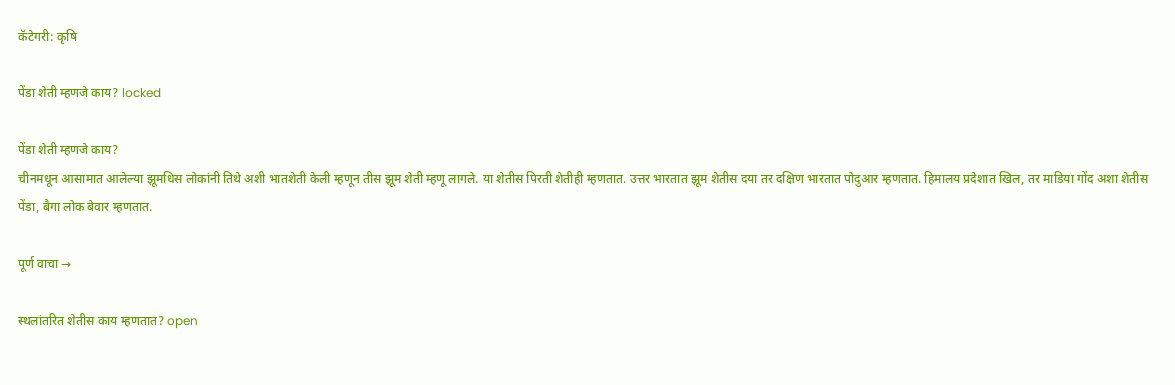कॅटेगरी: कृषि

पेंडा शेती म्हणजे काय? locked

पेंडा शेती म्हणजे काय?
चीनमधून आसामात आलेल्या झूमधिस लोकांनी तिथे अशी भातशेती केली म्हणून तीस झूम शेती म्हणू लागले. या शेतीस पिरती शेतीही म्हणतात. उत्तर भारतात झूम शेतीस दया तर दक्षिण भारतात पोदुआर म्हणतात. हिमालय प्रदेशात खिल, तर माडिया गोंद अशा शेतीस पेंडा, बैगा लोक बेवार म्हणतात.

पूर्ण वाचा →

स्थलांतरित शेतीस काय म्हणतात? open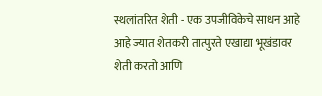स्थलांतरित शेती - एक उपजीविकेचे साधन आहे आहे ज्यात शेतकरी तात्पुरते एखाद्या भूखंडावर शेती करतो आणि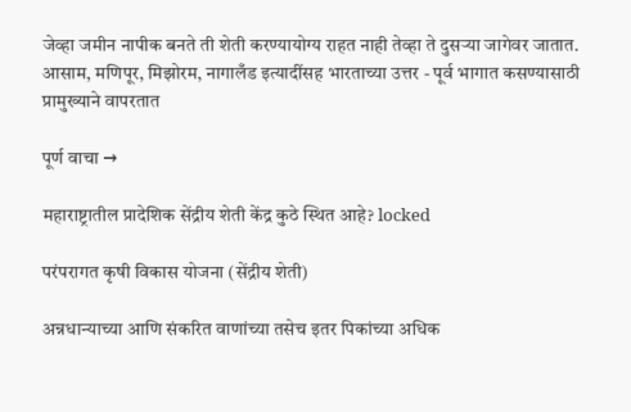जेव्हा जमीन नापीक बनते ती शेती करण्यायोग्य राहत नाही तेव्हा ते दुसर्‍या जागेवर जातात. आसाम, मणिपूर, मिझोरम, नागालँड इत्यादींसह भारताच्या उत्तर - पूर्व भागात कसण्यासाठी प्रामुख्याने वापरतात

पूर्ण वाचा →

महाराष्ट्रातील प्रादेशिक सेंद्रीय शेती केंद्र कुठे स्थित आहे? locked

परंपरागत कृषी विकास योजना (सेंद्रीय शेती)

अन्नधान्याच्या आणि संकरित वाणांच्या तसेच इतर पिकांच्या अधिक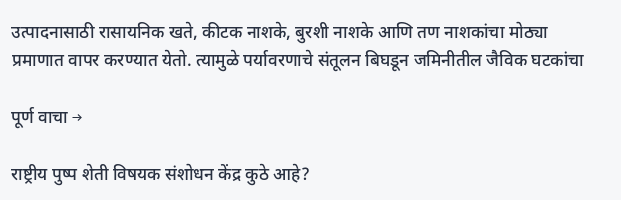उत्पादनासाठी रासायनिक खते, कीटक नाशके, बुरशी नाशके आणि तण नाशकांचा मोठ्या प्रमाणात वापर करण्यात येतो. त्यामुळे पर्यावरणाचे संतूलन बिघडून जमिनीतील जैविक घटकांचा

पूर्ण वाचा →

राष्ट्रीय पुष्प शेती विषयक संशोधन केंद्र कुठे आहे?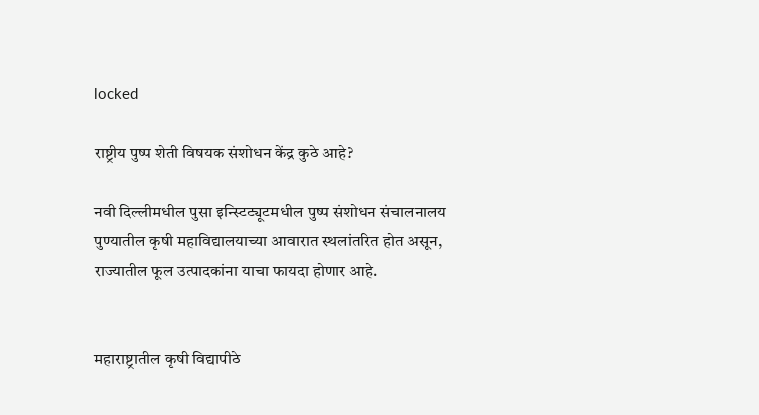locked

राष्ट्रीय पुष्प शेती विषयक संशोधन केंद्र कुठे आहे?

नवी दिल्लीमधील पुसा इन्स्टिट्यूटमधील पुष्प संशोधन संचालनालय पुण्यातील कृषी महाविद्यालयाच्या आवारात स्थलांतरित होत असून, राज्यातील फूल उत्पादकांना याचा फायदा होणार आहे.


महाराष्ट्रातील कृषी विद्यापीठे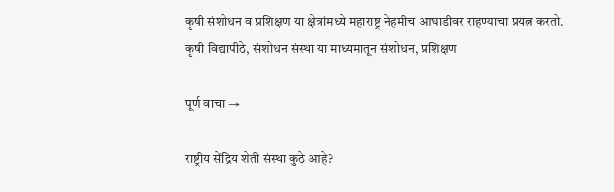कृषी संशोधन व प्रशिक्षण या क्षेत्रांमध्ये महाराष्ट्र नेहमीच आघाडीवर राहण्याचा प्रयत्न करतो. कृषी विद्यापीठे, संशोधन संस्था या माध्यमातून संशोधन, प्रशिक्षण

पूर्ण वाचा →

राष्ट्रीय सेंद्रिय शेती संस्था कुठे आहे?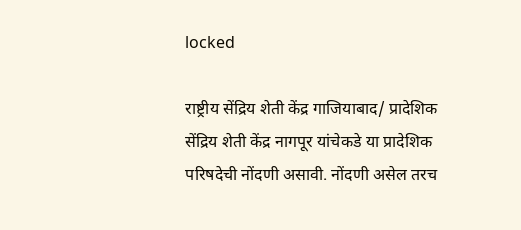locked

राष्ट्रीय सेंद्रिय शेती केंद्र गाजियाबाद/ प्रादेशिक सेंद्रिय शेती केंद्र नागपूर यांचेकडे या प्रादेशिक परिषदेची नोंदणी असावी. नोंदणी असेल तरच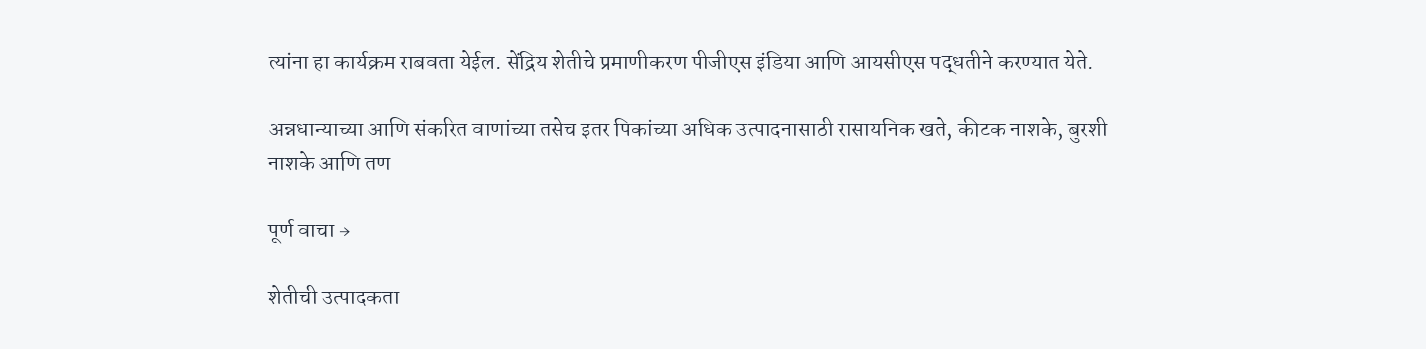त्यांना हा कार्यक्रम राबवता येईल. सेंद्रिय शेतीचे प्रमाणीकरण पीजीएस इंडिया आणि आयसीएस पद्धतीने करण्यात येते.

अन्नधान्याच्या आणि संकरित वाणांच्या तसेच इतर पिकांच्या अधिक उत्पादनासाठी रासायनिक खते, कीटक नाशके, बुरशी नाशके आणि तण

पूर्ण वाचा →

शेतीची उत्पादकता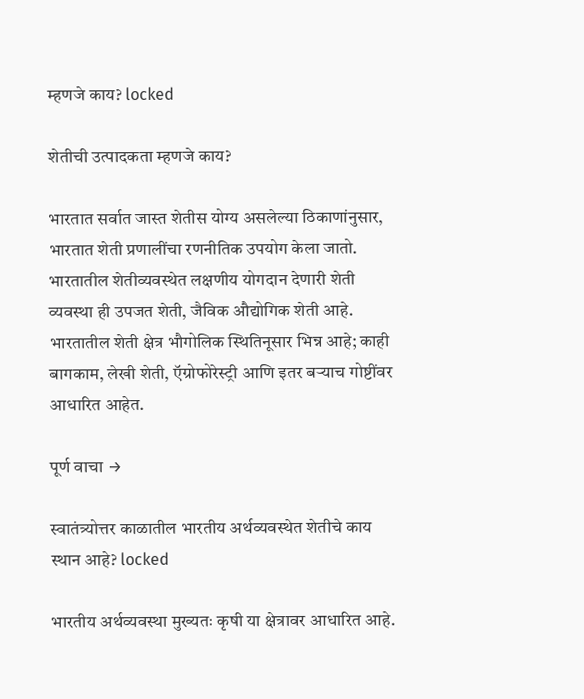म्हणजे काय? locked

शेतीची उत्पादकता म्हणजे काय?

भारतात सर्वात जास्त शेतीस योग्य असलेल्या ठिकाणांनुसार, भारतात शेती प्रणालींचा रणनीतिक उपयोग केला जातो. भारतातील शेतीव्यवस्थेत लक्षणीय योगदान देणारी शेती व्यवस्था ही उपजत शेती, जैविक औद्योगिक शेती आहे. भारतातील शेती क्षेत्र भौगोलिक स्थितिनूसार भिन्न आहे; काही बागकाम, लेखी शेती, ऍग्रोफोरेस्ट्री आणि इतर बऱ्याच गोष्टींवर आधारित आहेत.

पूर्ण वाचा →

स्वातंत्र्योत्तर काळातील भारतीय अर्थव्यवस्थेत शेतीचे काय स्थान आहे? locked

भारतीय अर्थव्यवस्था मुख्यतः कृषी या क्षेत्रावर आधारित आहे.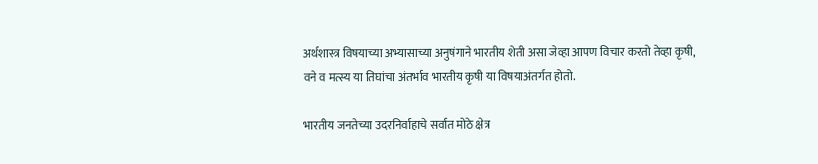अर्थशास्त्र विषयाच्या अभ्यासाच्या अनुषंगाने भारतीय शेती असा जेव्हा आपण विचार करतो तेव्हा कृषी, वने व मत्स्य या तिघांचा अंतर्भाव भारतीय कृषी या विषयाअंतर्गत होतो.

भारतीय जनतेच्या उदरनिर्वाहाचे सर्वात मोठे क्षेत्र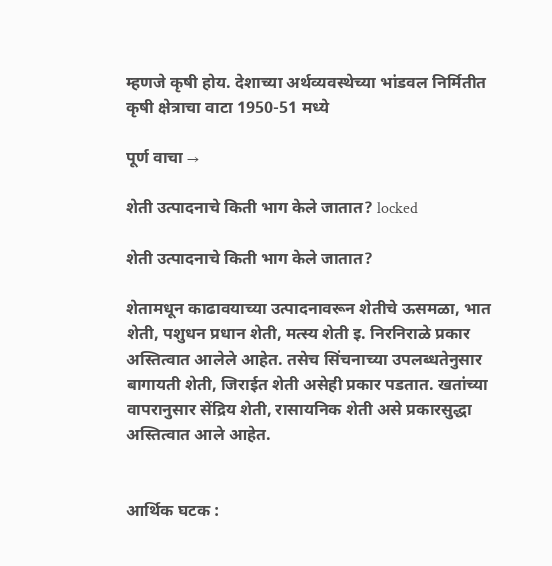म्हणजे कृषी होय. देशाच्या अर्थव्यवस्थेच्या भांडवल निर्मितीत कृषी क्षेत्राचा वाटा 1950-51 मध्ये

पूर्ण वाचा →

शेती उत्पादनाचे किती भाग केले जातात? locked

शेती उत्पादनाचे किती भाग केले जातात?

शेतामधून काढावयाच्या उत्पादनावरून शेतीचे ऊसमळा, भात शेती, पशुधन प्रधान शेती, मत्स्य शेती इ. निरनिराळे प्रकार अस्तित्वात आलेले आहेत. तसेच सिंचनाच्या उपलब्धतेनुसार बागायती शेती, जिराईत शेती असेही प्रकार पडतात. खतांच्या वापरानुसार सेंद्रिय शेती, रासायनिक शेती असे प्रकारसुद्धा अस्तित्वात आले आहेत.


आर्थिक घटक :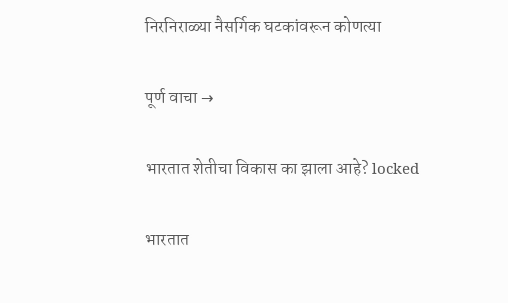निरनिराळ्या नैसर्गिक घटकांवरून कोणत्या

पूर्ण वाचा →

भारतात शेतीचा विकास का झाला आहे? locked

भारतात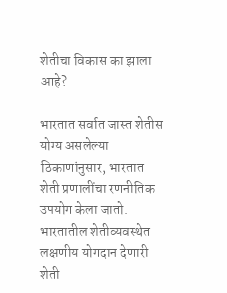शेतीचा विकास का झाला आहे?

भारतात सर्वात जास्त शेतीस योग्य असलेल्या ठिकाणांनुसार, भारतात शेती प्रणालींचा रणनीतिक उपयोग केला जातो.
भारतातील शेतीव्यवस्थेत लक्षणीय योगदान देणारी शेती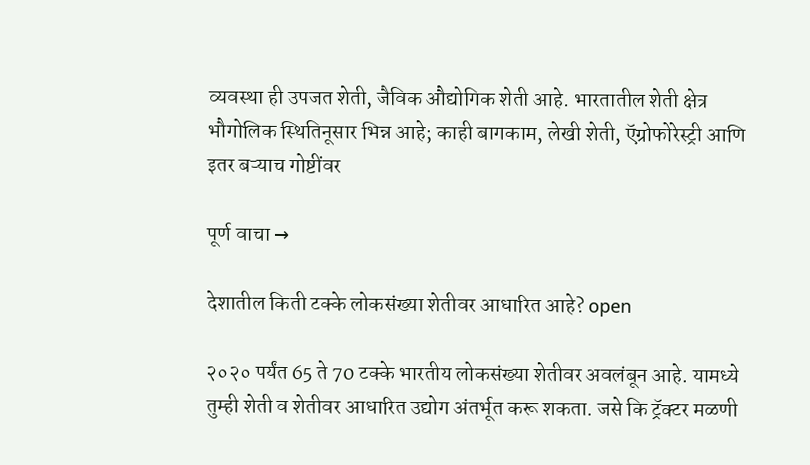व्यवस्था ही उपजत शेती, जैविक औद्योगिक शेती आहे. भारतातील शेती क्षेत्र भौगोलिक स्थितिनूसार भिन्न आहे; काही बागकाम, लेखी शेती, ऍग्रोफोरेस्ट्री आणि इतर बऱ्याच गोष्टींवर

पूर्ण वाचा →

देशातील किती टक्के लोकसंख्या शेतीवर आधारित आहे? open

२०२० पर्यंत 65 ते 70 टक्के भारतीय लोकसंख्या शेतीवर अवलंबून आहे. यामध्ये तुम्ही शेती व शेतीवर आधारित उद्योग अंतर्भूत करू शकता. जसे कि ट्रॅक्टर मळणी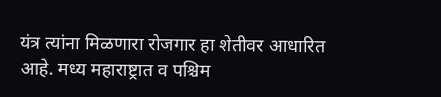यंत्र त्यांना मिळणारा रोजगार हा शेतीवर आधारित आहे. मध्य महाराष्ट्रात व पश्चिम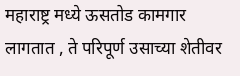महाराष्ट्र मध्ये ऊसतोड कामगार लागतात , ते परिपूर्ण उसाच्या शेतीवर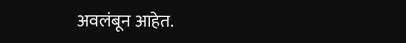अवलंबून आहेत.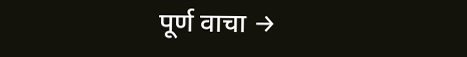पूर्ण वाचा →